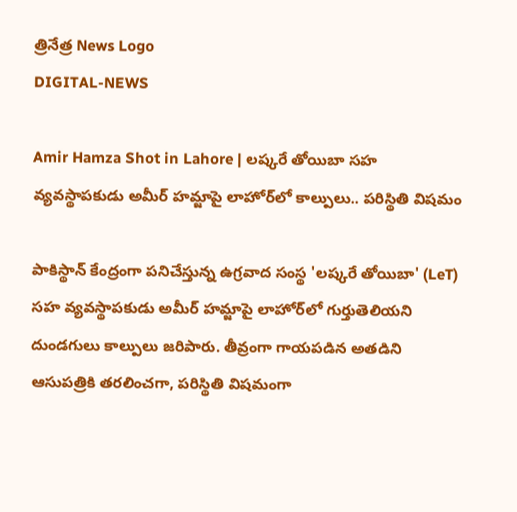త్రినేత్ర News Logo
DIGITAL-NEWS

Amir Hamza Shot in Lahore | లష్కరే తోయిబా సహ వ్యవస్థాపకుడు అమీర్ హమ్జాపై లాహోర్‌లో కాల్పులు.. పరిస్థితి విషమం

పాకిస్థాన్ కేంద్రంగా పనిచేస్తున్న ఉగ్రవాద సంస్థ 'లష్కరే తోయిబా' (LeT) సహ వ్యవస్థాపకుడు అమీర్ హమ్జాపై లాహోర్‌లో గుర్తుతెలియని దుండగులు కాల్పులు జరిపారు. తీవ్రంగా గాయపడిన అతడిని ఆసుపత్రికి తరలించగా, పరిస్థితి విషమంగా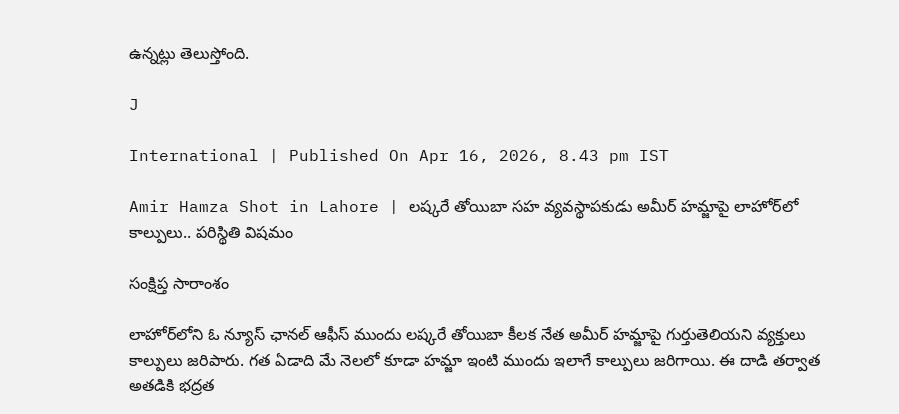ఉన్నట్లు తెలుస్తోంది.

J

International | Published On Apr 16, 2026, 8.43 pm IST

Amir Hamza Shot in Lahore | లష్కరే తోయిబా సహ వ్యవస్థాపకుడు అమీర్ హమ్జాపై లాహోర్‌లో కాల్పులు.. పరిస్థితి విషమం

సంక్షిప్త సారాంశం

లాహోర్‌లోని ఓ న్యూస్ ఛానల్ ఆఫీస్ ముందు లష్కరే తోయిబా కీలక నేత అమీర్ హమ్జాపై గుర్తుతెలియని వ్యక్తులు కాల్పులు జరిపారు. గత ఏడాది మే నెలలో కూడా హమ్జా ఇంటి ముందు ఇలాగే కాల్పులు జరిగాయి. ఈ దాడి తర్వాత అతడికి భద్రత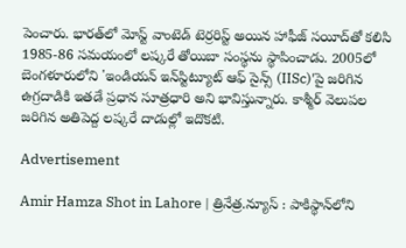పెంచారు. భారత్‌లో మోస్ట్ వాంటెడ్ టెర్రరిస్ట్ అయిన హాఫీజ్ సయీద్‌తో కలిసి 1985-86 సమయంలో లష్కరే తోయిబా సంస్థను స్థాపించాడు. 2005లో బెంగళూరులోని 'ఇండియన్ ఇన్‌స్టిట్యూట్ ఆఫ్ సైన్స్ (IISc)'పై జరిగిన ఉగ్రదాడికి ఇతడే ప్రధాన సూత్రధారి అని భావిస్తున్నారు. కాశ్మీర్ వెలుపల జరిగిన అతిపెద్ద లష్కరే దాడుల్లో ఇదొకటి.

Advertisement

Amir Hamza Shot in Lahore | త్రినేత్ర.న్యూస్ : పాకిస్థాన్‌లోని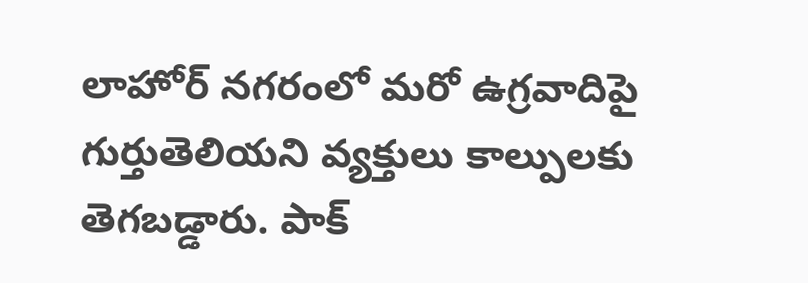లాహోర్ నగరంలో మరో ఉగ్రవాదిపై గుర్తుతెలియని వ్యక్తులు కాల్పులకు తెగబడ్డారు. పాక్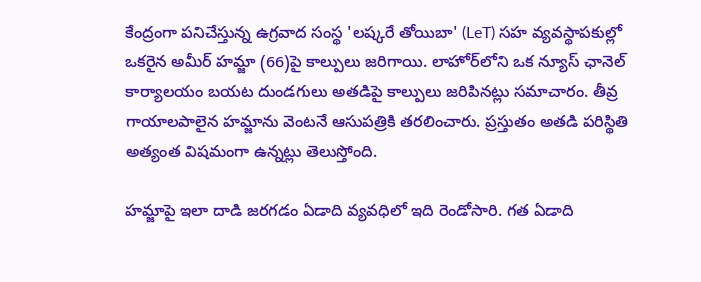కేంద్రంగా పనిచేస్తున్న ఉగ్రవాద సంస్థ 'లష్కరే తోయిబా' (LeT) సహ వ్యవస్థాపకుల్లో ఒకరైన అమీర్ హమ్జా (66)పై కాల్పులు జరిగాయి. లాహోర్‌లోని ఒక న్యూస్ ఛానెల్ కార్యాలయం బయట దుండగులు అతడిపై కాల్పులు జరిపినట్లు సమాచారం. తీవ్ర గాయాలపాలైన హమ్జాను వెంటనే ఆసుపత్రికి తరలించారు. ప్రస్తుతం అతడి పరిస్థితి అత్యంత విషమంగా ఉన్నట్లు తెలుస్తోంది.

హమ్జాపై ఇలా దాడి జరగడం ఏడాది వ్యవధిలో ఇది రెండోసారి. గత ఏడాది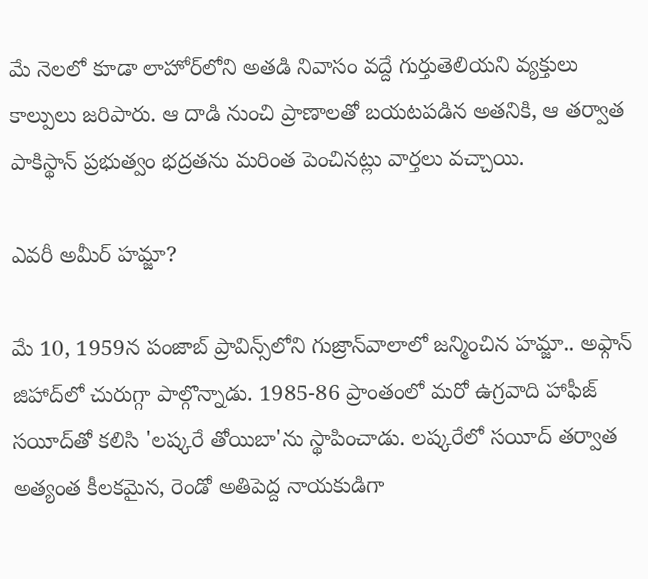మే నెలలో కూడా లాహోర్‌లోని అతడి నివాసం వద్దే గుర్తుతెలియని వ్యక్తులు కాల్పులు జరిపారు. ఆ దాడి నుంచి ప్రాణాలతో బయటపడిన అతనికి, ఆ తర్వాత పాకిస్థాన్ ప్రభుత్వం భద్రతను మరింత పెంచినట్లు వార్తలు వచ్చాయి.

ఎవరీ అమీర్ హమ్జా?

మే 10, 1959న పంజాబ్ ప్రావిన్స్‌లోని గుజ్రాన్‌వాలాలో జన్మించిన హమ్జా.. అఫ్గాన్ జిహాద్‌లో చురుగ్గా పాల్గొన్నాడు. 1985-86 ప్రాంతంలో మరో ఉగ్రవాది హాఫీజ్ సయీద్‌తో కలిసి 'లష్కరే తోయిబా'ను స్థాపించాడు. లష్కరేలో సయీద్ తర్వాత అత్యంత కీలకమైన, రెండో అతిపెద్ద నాయకుడిగా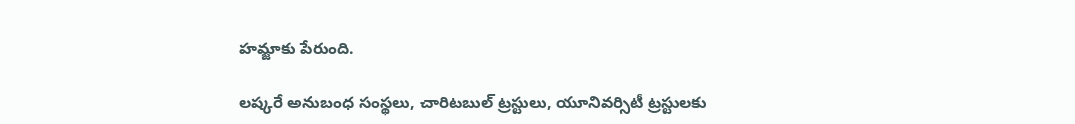హమ్జాకు పేరుంది.

లష్కరే అనుబంధ సంస్థలు, చారిటబుల్ ట్రస్టులు, యూనివర్సిటీ ట్రస్టులకు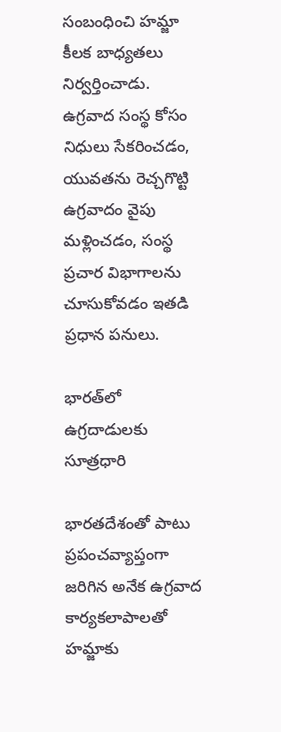సంబంధించి హమ్జా కీలక బాధ్యతలు నిర్వర్తించాడు. ఉగ్రవాద సంస్థ కోసం నిధులు సేకరించడం, యువతను రెచ్చగొట్టి ఉగ్రవాదం వైపు మళ్లించడం, సంస్థ ప్రచార విభాగాలను చూసుకోవడం ఇతడి ప్రధాన పనులు.

భారత్‌లో ఉగ్రదాడులకు సూత్రధారి

భారతదేశంతో పాటు ప్రపంచవ్యాప్తంగా జరిగిన అనేక ఉగ్రవాద కార్యకలాపాలతో హమ్జాకు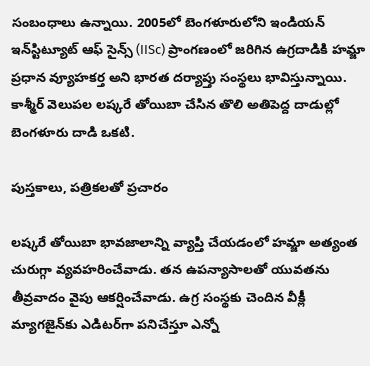సంబంధాలు ఉన్నాయి. 2005లో బెంగళూరులోని ఇండియన్ ఇన్‌స్టిట్యూట్ ఆఫ్ సైన్స్ (IISc) ప్రాంగణంలో జరిగిన ఉగ్రదాడికి హమ్జా ప్రధాన వ్యూహకర్త అని భారత దర్యాప్తు సంస్థలు భావిస్తున్నాయి. కాశ్మీర్ వెలుపల లష్కరే తోయిబా చేసిన తొలి అతిపెద్ద దాడుల్లో బెంగళూరు దాడి ఒకటి.

పుస్తకాలు, పత్రికలతో ప్రచారం

లష్కరే తోయిబా భావజాలాన్ని వ్యాప్తి చేయడంలో హమ్జా అత్యంత చురుగ్గా వ్యవహరించేవాడు. తన ఉపన్యాసాలతో యువతను తీవ్రవాదం వైపు ఆకర్షించేవాడు. ఉగ్ర సంస్థకు చెందిన వీక్లీ మ్యాగజైన్‌కు ఎడిటర్‌గా పనిచేస్తూ ఎన్నో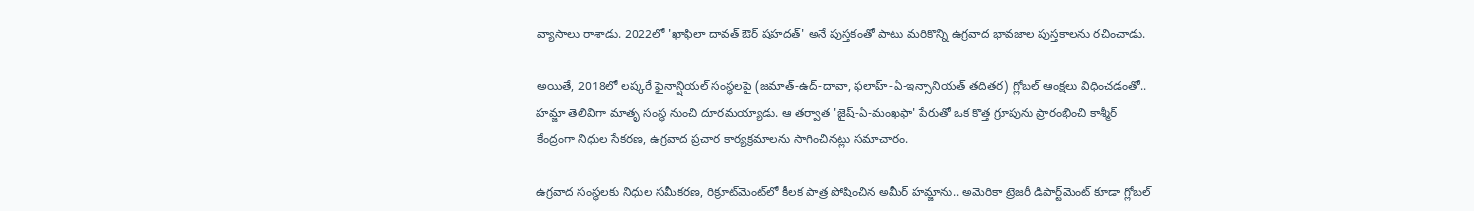వ్యాసాలు రాశాడు. 2022లో 'ఖాఫిలా దావత్ ఔర్ షహదత్' అనే పుస్తకంతో పాటు మరికొన్ని ఉగ్రవాద భావజాల పుస్తకాలను రచించాడు.

అయితే, 2018లో లష్కరే ఫైనాన్షియల్ సంస్థలపై (జమాత్-ఉద్-దావా, ఫలాహ్-ఏ-ఇన్సానియత్ తదితర) గ్లోబల్ ఆంక్షలు విధించడంతో.. హమ్జా తెలివిగా మాతృ సంస్థ నుంచి దూరమయ్యాడు. ఆ తర్వాత 'జైష్-ఏ-మంఖఫా' పేరుతో ఒక కొత్త గ్రూపును ప్రారంభించి కాశ్మీర్ కేంద్రంగా నిధుల సేకరణ, ఉగ్రవాద ప్రచార కార్యక్రమాలను సాగించినట్లు సమాచారం.

ఉగ్రవాద సంస్థలకు నిధుల సమీకరణ, రిక్రూట్‌మెంట్‌లో కీలక పాత్ర పోషించిన అమీర్ హమ్జాను.. అమెరికా ట్రెజరీ డిపార్ట్‌మెంట్ కూడా గ్లోబల్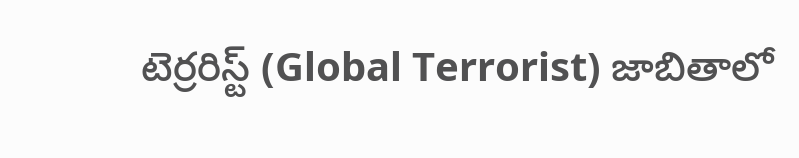టెర్రరిస్ట్‌ (Global Terrorist) జాబితాలో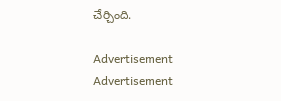చేర్చింది.

Advertisement
Advertisement